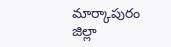మార్కాపురం జిల్లా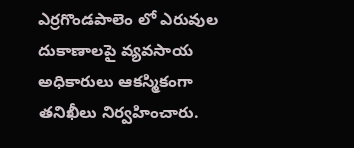ఎర్రగొండపాలెం లో ఎరువుల దుకాణాలపై వ్యవసాయ అధికారులు ఆకస్మికంగా తనిఖీలు నిర్వహించారు.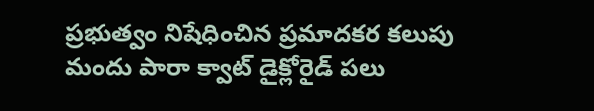ప్రభుత్వం నిషేధించిన ప్రమాదకర కలుపు మందు పారా క్వాట్ డైక్లోరైడ్ పలు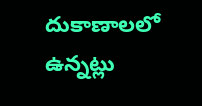దుకాణాలలో ఉన్నట్లు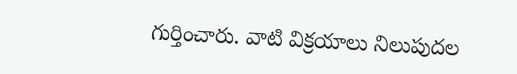గుర్తించారు. వాటి విక్రయాలు నిలుపుదల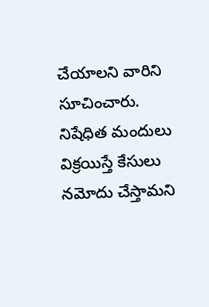చేయాలని వారిని సూచించారు. నిషేధిత మందులు విక్రయిస్తే కేసులు నమోదు చేస్తామని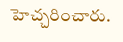హెచ్చరించారు.